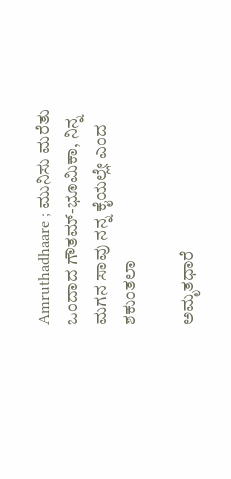Amruthadhaare ; ಮುನಿಸು ಮರೆತು ಒಂದಾದ ಗೌತಮ್-ಭೂಮಿಕಾ, ನಿನ್ನ ಮಗನ ಸಾವು ನನ್ನ ಕೈಯಲ್ಲೇ ಎಂದ ಶಕುಂತಲಾ

ಅಮೃತಧಾರೆ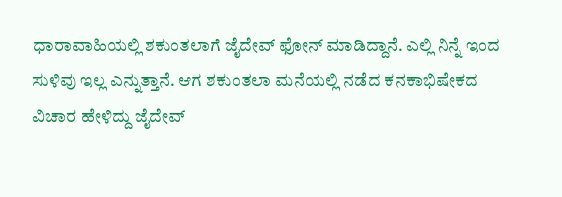ಧಾರಾವಾಹಿಯಲ್ಲಿ ಶಕುಂತಲಾಗೆ ಜೈದೇವ್ ಫೋನ್ ಮಾಡಿದ್ದಾನೆ. ಎಲ್ಲಿ ನಿನ್ನೆ ಇಂದ ಸುಳಿವು ಇಲ್ಲ ಎನ್ನುತ್ತಾನೆ. ಆಗ ಶಕುಂತಲಾ ಮನೆಯಲ್ಲಿ ನಡೆದ ಕನಕಾಭಿಷೇಕದ ವಿಚಾರ ಹೇಳಿದ್ದು ಜೈದೇವ್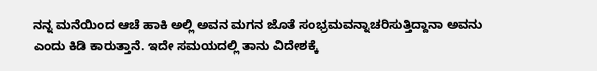ನನ್ನ ಮನೆಯಿಂದ ಆಚೆ ಹಾಕಿ ಅಲ್ಲಿ ಅವನ ಮಗನ ಜೊತೆ ಸಂಭ್ರಮವನ್ನಾಚರಿಸುತ್ತಿದ್ದಾನಾ ಅವನು ಎಂದು ಕಿಡಿ ಕಾರುತ್ತಾನೆ. ಇದೇ ಸಮಯದಲ್ಲಿ ತಾನು ವಿದೇಶಕ್ಕೆ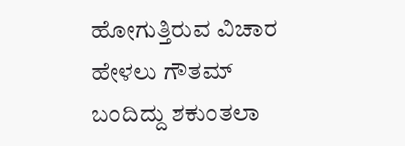ಹೋಗುತ್ತಿರುವ ವಿಚಾರ ಹೇಳಲು ಗೌತಮ್ ಬಂದಿದ್ದು ಶಕುಂತಲಾ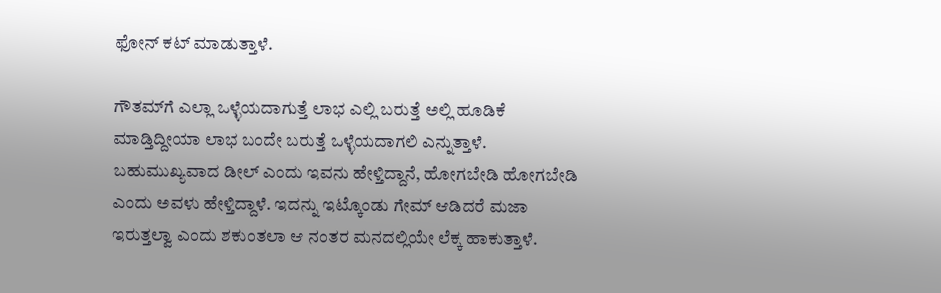ಫೋನ್ ಕಟ್ ಮಾಡುತ್ತಾಳೆ.

ಗೌತಮ್‌ಗೆ ಎಲ್ಲಾ ಒಳ್ಳೆಯದಾಗುತ್ತೆ ಲಾಭ ಎಲ್ಲಿ ಬರುತ್ತೆ ಅಲ್ಲಿ ಹೂಡಿಕೆ ಮಾಡ್ತಿದ್ದೀಯಾ ಲಾಭ ಬಂದೇ ಬರುತ್ತೆ ಒಳ್ಳೆಯದಾಗಲಿ ಎನ್ನುತ್ತಾಳೆ. ಬಹುಮುಖ್ಯವಾದ ಡೀಲ್ ಎಂದು ಇವನು ಹೇಳ್ತಿದ್ದಾನೆ, ಹೋಗಬೇಡಿ ಹೋಗಬೇಡಿ ಎಂದು ಅವಳು ಹೇಳ್ತಿದ್ದಾಳೆ. ಇದನ್ನು ಇಟ್ಕೊಂಡು ಗೇಮ್ ಆಡಿದರೆ ಮಜಾ ಇರುತ್ತಲ್ವಾ ಎಂದು ಶಕುಂತಲಾ ಆ ನಂತರ ಮನದಲ್ಲಿಯೇ ಲೆಕ್ಕ ಹಾಕುತ್ತಾಳೆ.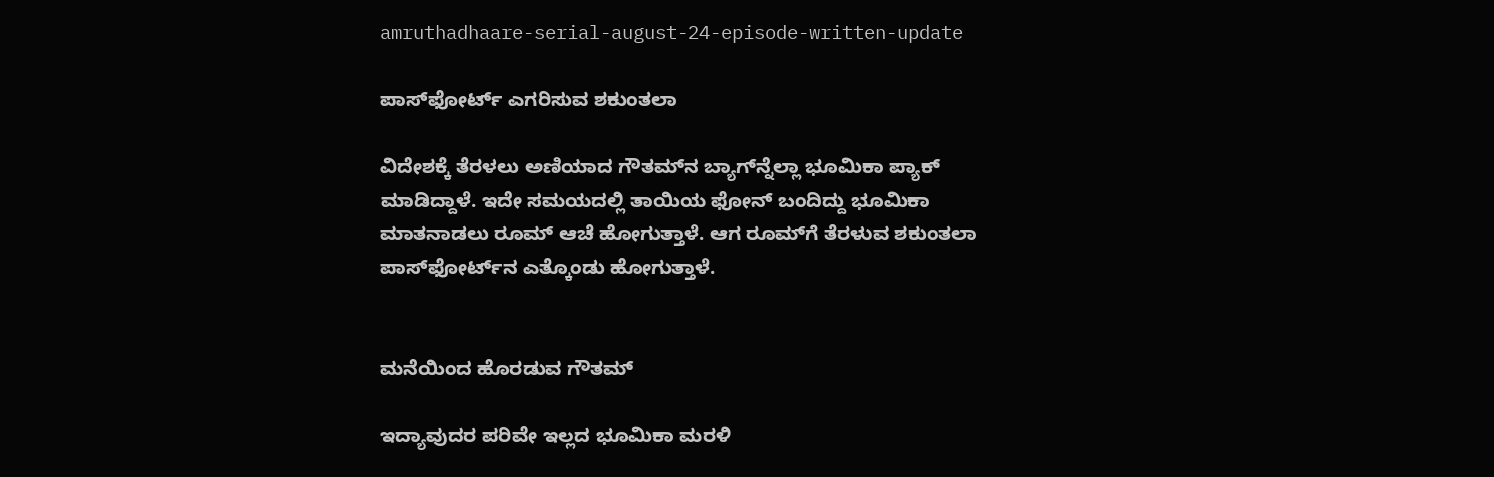amruthadhaare-serial-august-24-episode-written-update

ಪಾಸ್‌ಫೋರ್ಟ್‌ ಎಗರಿಸುವ ಶಕುಂತಲಾ

ವಿದೇಶಕ್ಕೆ ತೆರಳಲು ಅಣಿಯಾದ ಗೌತಮ್‌ನ ಬ್ಯಾಗ್‌ನ್ನೆಲ್ಲಾ ಭೂಮಿಕಾ ಪ್ಯಾಕ್ ಮಾಡಿದ್ದಾಳೆ. ಇದೇ ಸಮಯದಲ್ಲಿ ತಾಯಿಯ ಫೋನ್ ಬಂದಿದ್ದು ಭೂಮಿಕಾ ಮಾತನಾಡಲು ರೂಮ್ ಆಚೆ ಹೋಗುತ್ತಾಳೆ. ಆಗ ರೂಮ್‌ಗೆ ತೆರಳುವ ಶಕುಂತಲಾ ಪಾಸ್‌ಫೋರ್ಟ್‌ನ ಎತ್ಕೊಂಡು ಹೋಗುತ್ತಾಳೆ.


ಮನೆಯಿಂದ ಹೊರಡುವ ಗೌತಮ್

ಇದ್ಯಾವುದರ ಪರಿವೇ ಇಲ್ಲದ ಭೂಮಿಕಾ ಮರಳಿ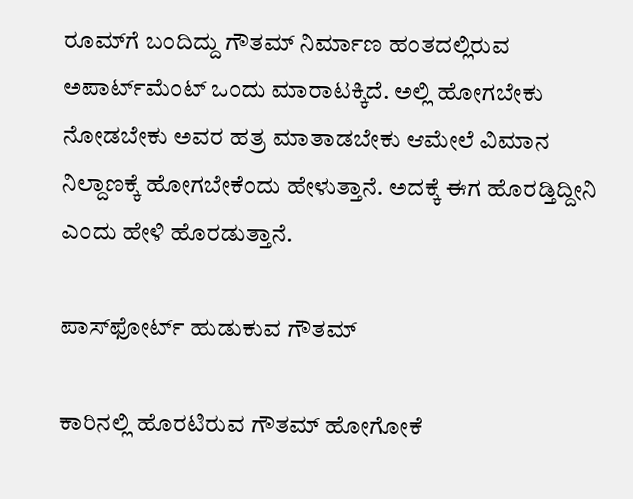ರೂಮ್‌ಗೆ ಬಂದಿದ್ದು ಗೌತಮ್ ನಿರ್ಮಾಣ ಹಂತದಲ್ಲಿರುವ ಅಪಾರ್ಟ್‌ಮೆಂಟ್‌ ಒಂದು ಮಾರಾಟಕ್ಕಿದೆ. ಅಲ್ಲಿ ಹೋಗಬೇಕು ನೋಡಬೇಕು ಅವರ ಹತ್ರ ಮಾತಾಡಬೇಕು ಆಮೇಲೆ ವಿಮಾನ ನಿಲ್ದಾಣಕ್ಕೆ ಹೋಗಬೇಕೆಂದು ಹೇಳುತ್ತಾನೆ. ಅದಕ್ಕೆ ಈಗ ಹೊರಡ್ತಿದ್ದೀನಿ ಎಂದು ಹೇಳಿ ಹೊರಡುತ್ತಾನೆ.

ಪಾಸ್‌ಫೋರ್ಟ್‌ ಹುಡುಕುವ ಗೌತಮ್

ಕಾರಿನಲ್ಲಿ ಹೊರಟಿರುವ ಗೌತಮ್ ಹೋಗೋಕೆ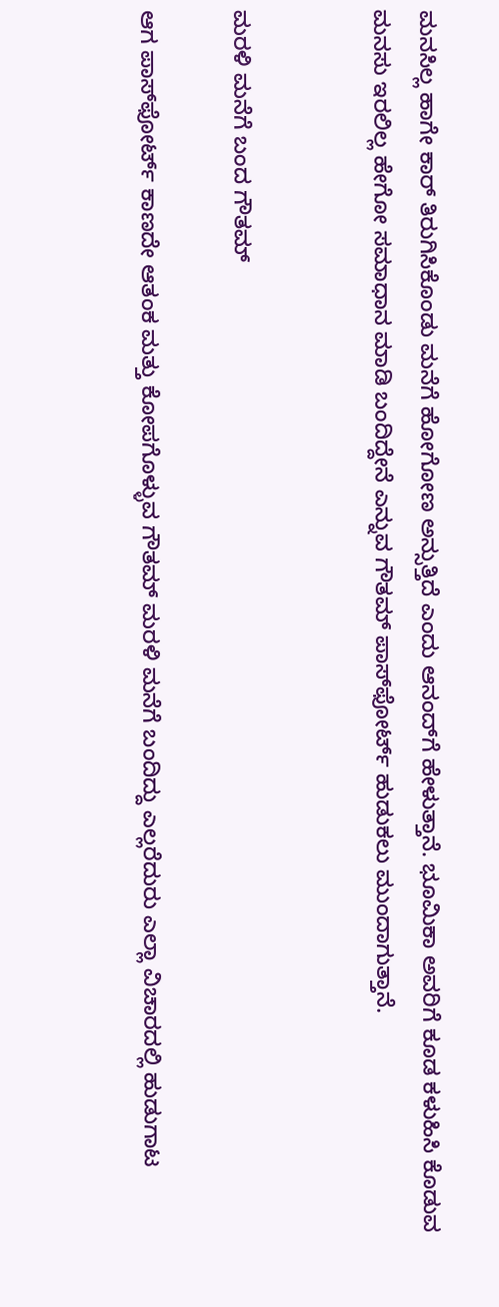ಮನಸಿಲ್ಲ ಹಾಗೇ ಕಾರ್ ತಿರುಗಿಸಿಕೊಂಡು ಮನೆಗೆ ಹೋಗೋಣ ಅನ್ಸುತ್ತಿದೆ ಎಂದು ಆನಂದ್‌ಗೆ ಹೇಳುತ್ತಾನೆ. ಭೂಮಿಕಾ ಅವರಿಗೆ ಕೂಡ ಕಳುಹಿಸಿ ಕೊಡುವ ಮನಸು ಇರಲಿಲ್ಲ ಹೇಗೋ ಸಮಾಧಾನ ಮಾಡಿ ಬಂದಿದ್ದೇನೆ ಎನ್ನುವ ಗೌತಮ್ ಪಾಸ್‌ಫೋರ್ಟ್‌ ಹುಡುಕಲು ಮುಂದಾಗುತ್ತಾನೆ.


ಮರಳಿ ಮನೆಗೆ ಬಂದ ಗೌತಮ್

ಆಗ ಪಾಸ್‌ಫೋರ್ಟ್‌ ಕಾಣದೇ ಆತಂಕ ಮತ್ತು ಕೋಪಗೊಳ್ಳುವ ಗೌತಮ್ ಮರಳಿ ಮನೆಗೆ ಬಂದಿದ್ದು ಎಲ್ಲರೆದುರು ಎಲ್ಲಾ ವಿಚಾರದಲ್ಲಿ ಹುಡುಗಾಟ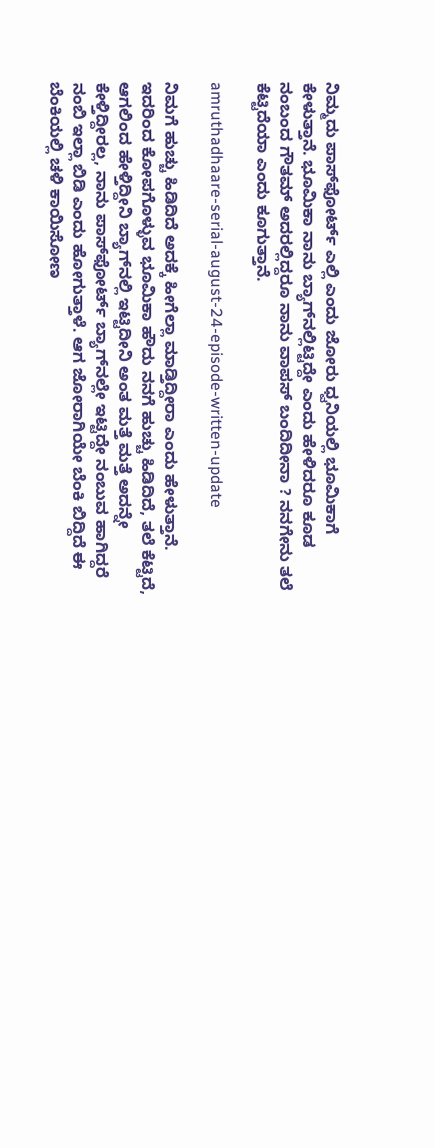ನಿಮ್ಮದು ಪಾಸ್‌ಫೋರ್ಟ್ ಎಲ್ಲಿ ಎಂದು ಜೋರು ಧ್ವನಿಯಲ್ಲಿ ಭೂಮಿಕಾಗೆ ಕೇಳುತ್ತಾನೆ. ಭೂಮಿಕಾ ನಾನು ಬ್ಯಾಗ್‌ನಲ್ಲಿಟ್ಟಿದ್ದೇ ಎಂದು ಹೇಳಿದರೂ ಕೂಡ ನಂಬಂದ ಗೌತಮ್ ಅದರಲ್ಲಿದ್ದರೂ ನಾನು ವಾಪಸ್ ಬಂದಿದೀನಾ ? ನನಗೇನು ತಲೆ ಕೆಟ್ಟಿದೆಯಾ ಎಂದು ಕೂಗುತ್ತಾನೆ.

amruthadhaare-serial-august-24-episode-written-update

ನಿಮಗೆ ಹುಚ್ಚು ಹಿಡಿದಿದೆ ಅದಕ್ಕೆ ಹೀಗೆಲ್ಲಾ ಮಾಡ್ತಿದ್ದೀರಾ ಎಂದು ಹೇಳುತ್ತಾನೆ. ಇದರಿಂದ ಕೋಪಗೊಳ್ಳುವ ಭೂಮಿಕಾ ಹೌದು ನನಗೆ ಹುಚ್ಚು ಹಿಡಿದಿದೆ, ತಲೆ ಕೆಟ್ಟಿದೆ, ಆಗಲಿಂದ ಹೇಳ್ತಿದ್ದೀನಿ ಬ್ಯಾಗ್‌ನಲ್ಲಿ ಇಟ್ಟಿದೀನಿ ಅಂತ ಮತ್ತೆ ಮತ್ತೆ ಅದನ್ನೇ ಕೇಳ್ತಿದ್ದೀರಲ್ಲ, ನಾನು ಪಾಸ್‌ಫೋರ್ಟ್ ಬ್ಯಾಗ್‌ನಲ್ಲೇ ಇಟ್ಟಿದ್ದೇ ನಂಬುವ ಹಾಗಿದ್ದರೆ ನಂಬಿ ಇಲ್ಲಾ ಬಿಡಿ ಎಂದು ಹೋಗುತ್ತಾಳೆ. ಆಗ ಜೋರಾಗಿಯೇ ಬೆಂಕಿ ಬಿದ್ದಿದೆ ಈ ಬೆಂಕಿಯಲ್ಲಿ ಚಳಿ ಕಾಯಿಸೋಣ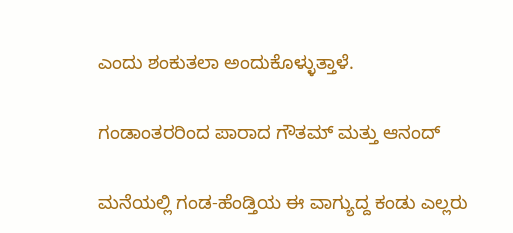ಎಂದು ಶಂಕುತಲಾ ಅಂದುಕೊಳ್ಳುತ್ತಾಳೆ.

ಗಂಡಾಂತರರಿಂದ ಪಾರಾದ ಗೌತಮ್ ಮತ್ತು ಆನಂದ್

ಮನೆಯಲ್ಲಿ ಗಂಡ-ಹೆಂಡ್ತಿಯ ಈ ವಾಗ್ಯುದ್ದ ಕಂಡು ಎಲ್ಲರು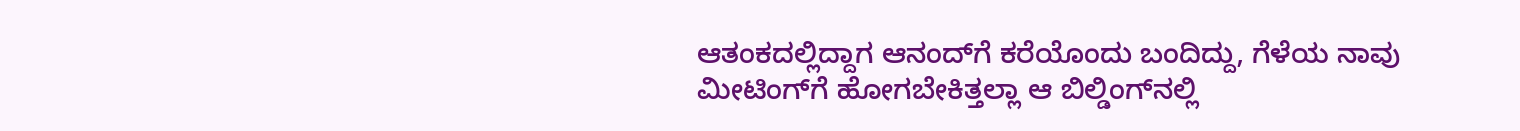ಆತಂಕದಲ್ಲಿದ್ದಾಗ ಆನಂದ್‌ಗೆ ಕರೆಯೊಂದು ಬಂದಿದ್ದು, ಗೆಳೆಯ ನಾವು ಮೀಟಿಂಗ್‌ಗೆ ಹೋಗಬೇಕಿತ್ತಲ್ಲಾ ಆ ಬಿಲ್ಡಿಂಗ್‌ನಲ್ಲಿ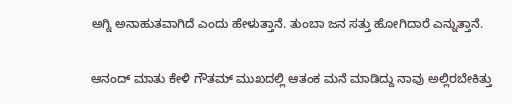ಅಗ್ನಿ ಅನಾಹುತವಾಗಿದೆ ಎಂದು ಹೇಳುತ್ತಾನೆ. ತುಂಬಾ ಜನ ಸತ್ತು ಹೋಗಿದಾರೆ ಎನ್ನುತ್ತಾನೆ.

ಆನಂದ್ ಮಾತು ಕೇಳಿ ಗೌತಮ್ ಮುಖದಲ್ಲಿ ಆತಂಕ ಮನೆ ಮಾಡಿದ್ದು ನಾವು ಅಲ್ಲಿರಬೇಕಿತ್ತು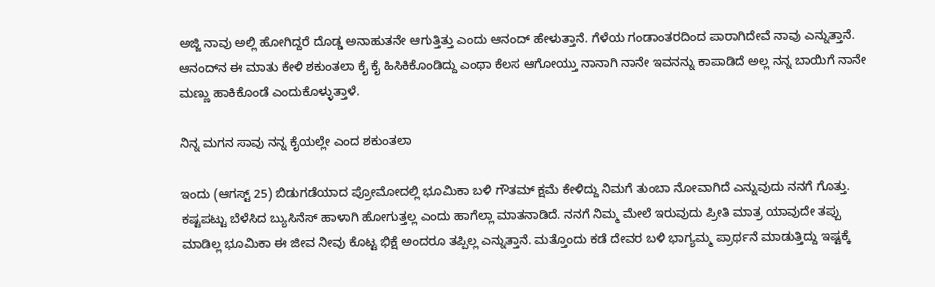ಅಜ್ಜಿ ನಾವು ಅಲ್ಲಿ ಹೋಗಿದ್ದರೆ ದೊಡ್ಡ ಅನಾಹುತನೇ ಆಗುತ್ತಿತ್ತು ಎಂದು ಆನಂದ್ ಹೇಳುತ್ತಾನೆ. ಗೆಳೆಯ ಗಂಡಾಂತರದಿಂದ ಪಾರಾಗಿದೇವೆ ನಾವು ಎನ್ನುತ್ತಾನೆ. ಆನಂದ್‌ನ ಈ ಮಾತು ಕೇಳಿ ಶಕುಂತಲಾ ಕೈ ಕೈ ಹಿಸಿಕಿಕೊಂಡಿದ್ದು ಎಂಥಾ ಕೆಲಸ ಆಗೋಯ್ತು ನಾನಾಗಿ ನಾನೇ ಇವನನ್ನು ಕಾಪಾಡಿದೆ ಅಲ್ಲ ನನ್ನ ಬಾಯಿಗೆ ನಾನೇ ಮಣ್ಣು ಹಾಕಿಕೊಂಡೆ ಎಂದುಕೊಳ್ಳುತ್ತಾಳೆ.

ನಿನ್ನ ಮಗನ ಸಾವು ನನ್ನ ಕೈಯಲ್ಲೇ ಎಂದ ಶಕುಂತಲಾ

ಇಂದು (ಆಗಸ್ಟ್ 25) ಬಿಡುಗಡೆಯಾದ ಪ್ರೋಮೋದಲ್ಲಿ ಭೂಮಿಕಾ ಬಳಿ ಗೌತಮ್ ಕ್ಷಮೆ ಕೇಳಿದ್ದು ನಿಮಗೆ ತುಂಬಾ ನೋವಾಗಿದೆ ಎನ್ನುವುದು ನನಗೆ ಗೊತ್ತು. ಕಷ್ಟಪಟ್ಟು ಬೆಳೆಸಿದ ಬ್ಯುಸಿನೆಸ್ ಹಾಳಾಗಿ ಹೋಗುತ್ತಲ್ಲ ಎಂದು ಹಾಗೆಲ್ಲಾ ಮಾತನಾಡಿದೆ. ನನಗೆ ನಿಮ್ಮ ಮೇಲೆ ಇರುವುದು ಪ್ರೀತಿ ಮಾತ್ರ ಯಾವುದೇ ತಪ್ಪು ಮಾಡಿಲ್ಲ ಭೂಮಿಕಾ ಈ ಜೀವ ನೀವು ಕೊಟ್ಟ ಭಿಕ್ಷೆ ಅಂದರೂ ತಪ್ಪಿಲ್ಲ ಎನ್ನುತ್ತಾನೆ. ಮತ್ತೊಂದು ಕಡೆ ದೇವರ ಬಳಿ ಭಾಗ್ಯಮ್ಮ ಪ್ರಾರ್ಥನೆ ಮಾಡುತ್ತಿದ್ದು ಇಷ್ಟಕ್ಕೆ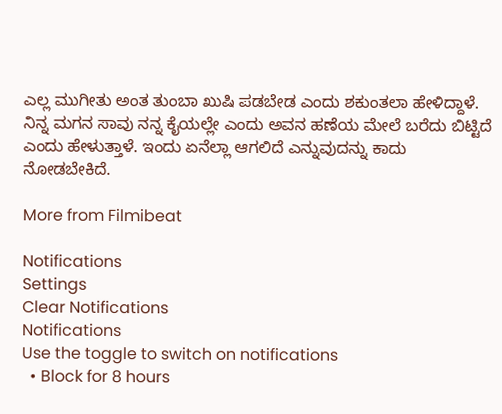ಎಲ್ಲ ಮುಗೀತು ಅಂತ ತುಂಬಾ ಖುಷಿ ಪಡಬೇಡ ಎಂದು ಶಕುಂತಲಾ ಹೇಳಿದ್ದಾಳೆ. ನಿನ್ನ ಮಗನ ಸಾವು ನನ್ನ ಕೈಯಲ್ಲೇ ಎಂದು ಅವನ ಹಣೆಯ ಮೇಲೆ ಬರೆದು ಬಿಟ್ಟಿದೆ ಎಂದು ಹೇಳುತ್ತಾಳೆ. ಇಂದು ಏನೆಲ್ಲಾ ಆಗಲಿದೆ ಎನ್ನುವುದನ್ನು ಕಾದು ನೋಡಬೇಕಿದೆ.

More from Filmibeat

Notifications
Settings
Clear Notifications
Notifications
Use the toggle to switch on notifications
  • Block for 8 hours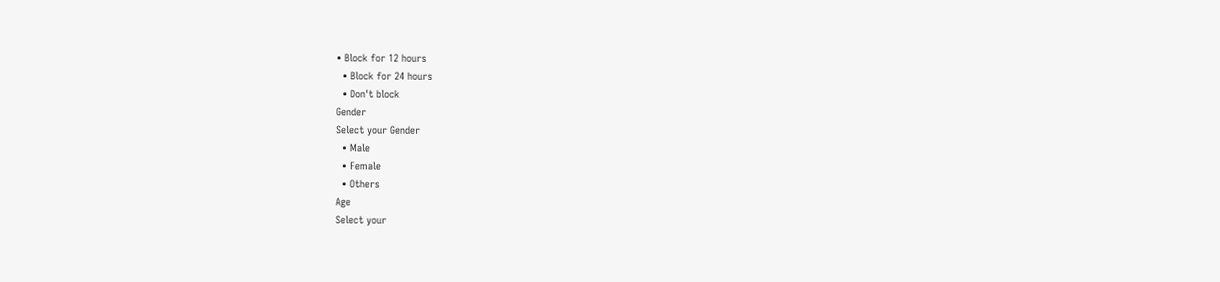• Block for 12 hours
  • Block for 24 hours
  • Don't block
Gender
Select your Gender
  • Male
  • Female
  • Others
Age
Select your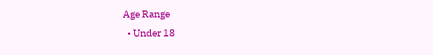Age Range
  • Under 18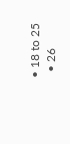• 18 to 25
  • 26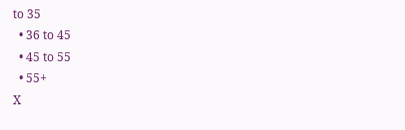to 35
  • 36 to 45
  • 45 to 55
  • 55+
X